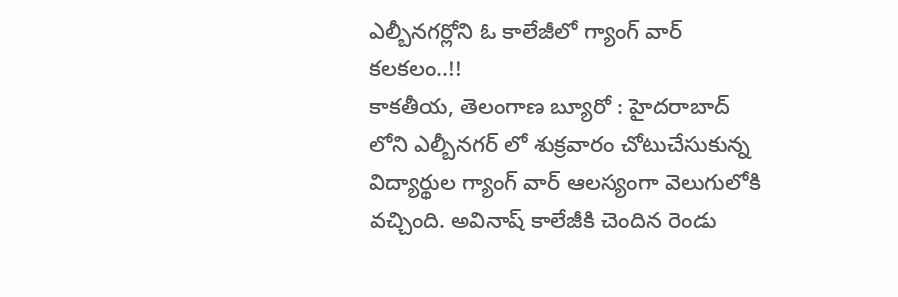ఎల్బీనగర్లోని ఓ కాలేజీలో గ్యాంగ్ వార్ కలకలం..!!
కాకతీయ, తెలంగాణ బ్యూరో : హైదరాబాద్ లోని ఎల్బీనగర్ లో శుక్రవారం చోటుచేసుకున్న విద్యార్థుల గ్యాంగ్ వార్ ఆలస్యంగా వెలుగులోకి వచ్చింది. అవినాష్ కాలేజీకి చెందిన రెండు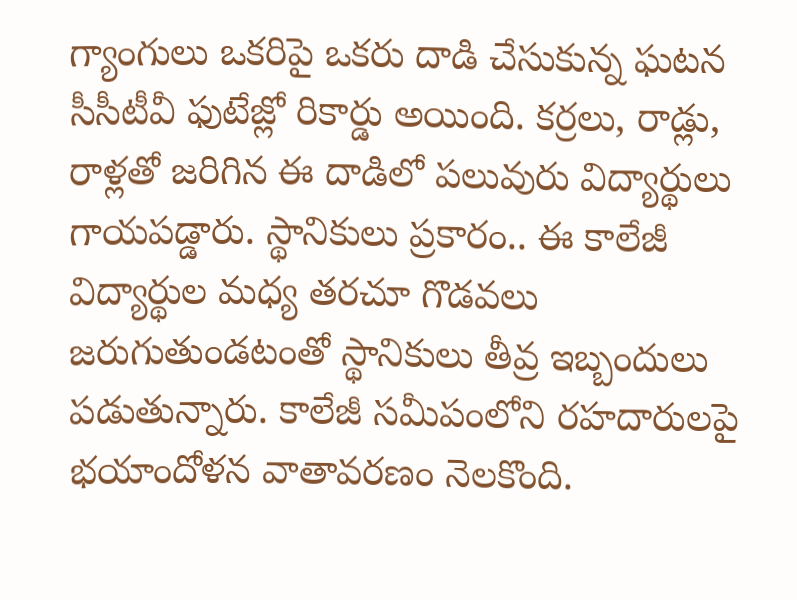గ్యాంగులు ఒకరిపై ఒకరు దాడి చేసుకున్న ఘటన సీసీటీవీ ఫుటేజ్లో రికార్డు అయింది. కర్రలు, రాడ్లు, రాళ్లతో జరిగిన ఈ దాడిలో పలువురు విద్యార్థులు గాయపడ్డారు. స్థానికులు ప్రకారం.. ఈ కాలేజీ విద్యార్థుల మధ్య తరచూ గొడవలు జరుగుతుండటంతో స్థానికులు తీవ్ర ఇబ్బందులు పడుతున్నారు. కాలేజీ సమీపంలోని రహదారులపై భయాందోళన వాతావరణం నెలకొంది.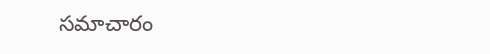సమాచారం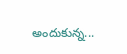అందుకున్న...